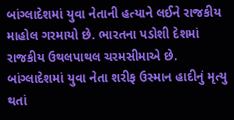બાંગ્લાદેશમાં યુવા નેતાની હત્યાને લઈને રાજકીય માહોલ ગરમાયો છે. ભારતના પડોશી દેશમાં રાજકીય ઉથલપાથલ ચરમસીમાએ છે. બાંગ્લાદેશમાં યુવા નેતા શરીફ ઉસ્માન હાદીનું મૃત્યુ થતાં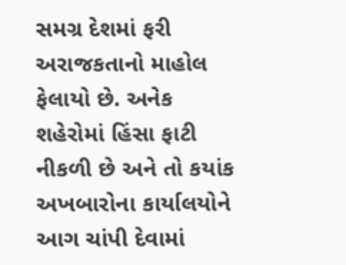સમગ્ર દેશમાં ફરી અરાજકતાનો માહોલ ફેલાયો છે. અનેક શહેરોમાં હિંસા ફાટી નીકળી છે અને તો કયાંક અખબારોના કાર્યાલયોને આગ ચાંપી દેવામાં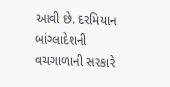આવી છે. દરમિયાન બાંગ્લાદેશની વચગાળાની સરકારે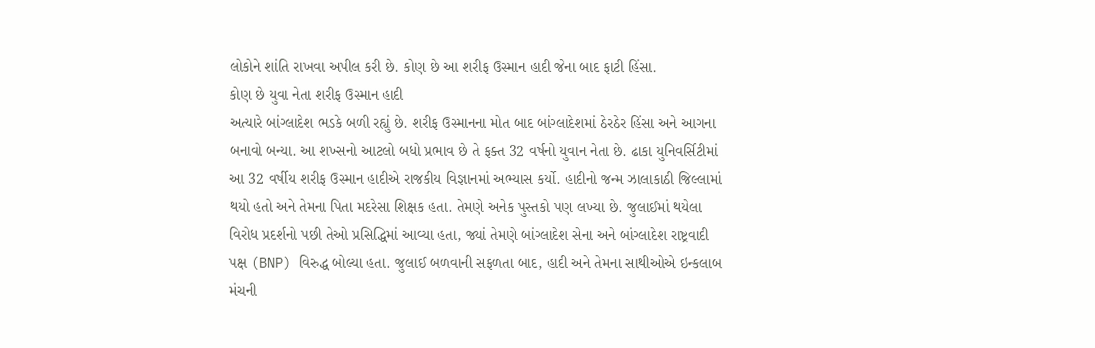લોકોને શાંતિ રાખવા અપીલ કરી છે. કોણ છે આ શરીફ ઉસ્માન હાદી જેના બાદ ફાટી હિંસા.
કોણ છે યુવા નેતા શરીફ ઉસ્માન હાદી
અત્યારે બાંગ્લાદેશ ભડકે બળી રહ્યું છે. શરીફ ઉસ્માનના મોત બાદ બાંગ્લાદેશમાં ઠેરઠેર હિંસા અને આગના બનાવો બન્યા. આ શખ્સનો આટલો બધો પ્રભાવ છે તે ફક્ત 32 વર્ષનો યુવાન નેતા છે. ઢાકા યુનિવર્સિટીમાં આ 32 વર્ષીય શરીફ ઉસ્માન હાદીએ રાજકીય વિજ્ઞાનમાં અભ્યાસ કર્યો. હાદીનો જન્મ ઝાલાકાઠી જિલ્લામાં થયો હતો અને તેમના પિતા મદરેસા શિક્ષક હતા. તેમણે અનેક પુસ્તકો પણ લખ્યા છે. જુલાઈમાં થયેલા વિરોધ પ્રદર્શનો પછી તેઓ પ્રસિદ્ધિમાં આવ્યા હતા, જ્યાં તેમણે બાંગ્લાદેશ સેના અને બાંગ્લાદેશ રાષ્ટ્રવાદી પક્ષ (BNP) વિરુદ્ધ બોલ્યા હતા. જુલાઈ બળવાની સફળતા બાદ, હાદી અને તેમના સાથીઓએ ઇન્કલાબ મંચની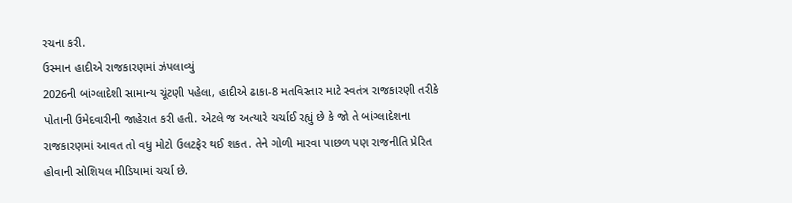રચના કરી.
ઉસ્માન હાદીએ રાજકારણમાં ઝંપલાવ્યું
2026ની બાંગ્લાદેશી સામાન્ય ચૂંટણી પહેલા, હાદીએ ઢાકા-8 મતવિસ્તાર માટે સ્વતંત્ર રાજકારણી તરીકે પોતાની ઉમેદવારીની જાહેરાત કરી હતી. એટલે જ અત્યારે ચર્ચાઈ રહ્યું છે કે જો તે બાંગ્લાદેશના રાજકારણમાં આવત તો વધુ મોટો ઉલટફેર થઈ શકત. તેને ગોળી મારવા પાછળ પણ રાજનીતિ પ્રેરિત હોવાની સોશિયલ મીડિયામાં ચર્ચા છે.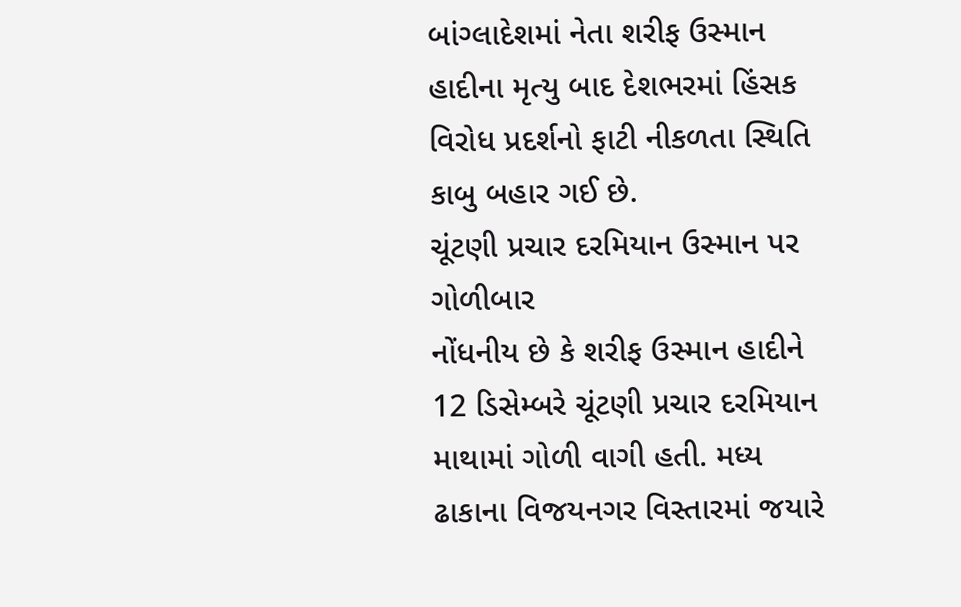બાંગ્લાદેશમાં નેતા શરીફ ઉસ્માન હાદીના મૃત્યુ બાદ દેશભરમાં હિંસક વિરોધ પ્રદર્શનો ફાટી નીકળતા સ્થિતિ કાબુ બહાર ગઈ છે.
ચૂંટણી પ્રચાર દરમિયાન ઉસ્માન પર ગોળીબાર
નોંધનીય છે કે શરીફ ઉસ્માન હાદીને 12 ડિસેમ્બરે ચૂંટણી પ્રચાર દરમિયાન માથામાં ગોળી વાગી હતી. મધ્ય ઢાકાના વિજયનગર વિસ્તારમાં જયારે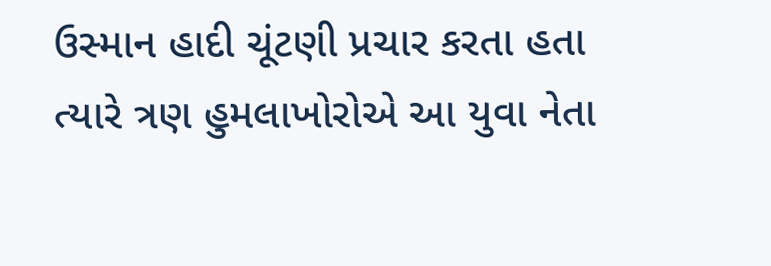ઉસ્માન હાદી ચૂંટણી પ્રચાર કરતા હતા ત્યારે ત્રણ હુમલાખોરોએ આ યુવા નેતા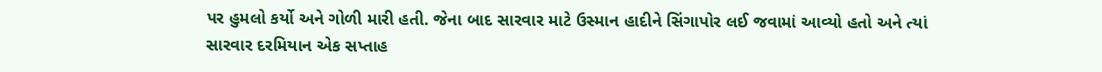પર હુમલો કર્યો અને ગોળી મારી હતી. જેના બાદ સારવાર માટે ઉસ્માન હાદીને સિંગાપોર લઈ જવામાં આવ્યો હતો અને ત્યાં સારવાર દરમિયાન એક સપ્તાહ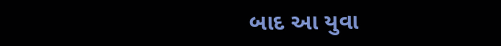બાદ આ યુવા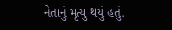નેતાનું મૃત્યુ થયું હતું.